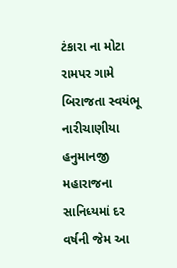ટંકારા ના મોટા રામપર ગામે બિરાજતા સ્વયંભૂ નારીચાણીયા હનુમાનજી મહારાજના સાનિધ્યમાં દર વર્ષની જેમ આ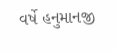વર્ષે હનુમાનજી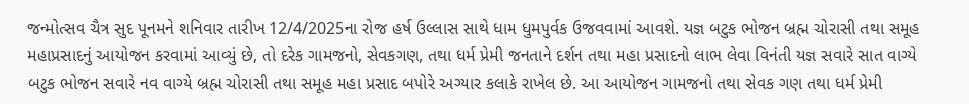જન્મોત્સવ ચૈત્ર સુદ પૂનમને શનિવાર તારીખ 12/4/2025ના રોજ હર્ષ ઉલ્લાસ સાથે ધામ ધુમપુર્વક ઉજવવામાં આવશે. યજ્ઞ બટુક ભોજન બ્રહ્મ ચોરાસી તથા સમૂહ મહાપ્રસાદનું આયોજન કરવામાં આવ્યું છે, તો દરેક ગામજનો, સેવકગણ, તથા ધર્મ પ્રેમી જનતાને દર્શન તથા મહા પ્રસાદનો લાભ લેવા વિનંતી યજ્ઞ સવારે સાત વાગ્યે બટુક ભોજન સવારે નવ વાગ્યે બ્રહ્મ ચોરાસી તથા સમૂહ મહા પ્રસાદ બપોરે અગ્યાર કલાકે રાખેલ છે. આ આયોજન ગામજનો તથા સેવક ગણ તથા ધર્મ પ્રેમી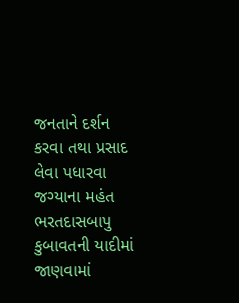જનતાને દર્શન કરવા તથા પ્રસાદ લેવા પધારવા જગ્યાના મહંત ભરતદાસબાપુ કુબાવતની યાદીમાં જાણવામાં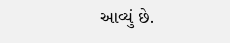આવ્યું છે.